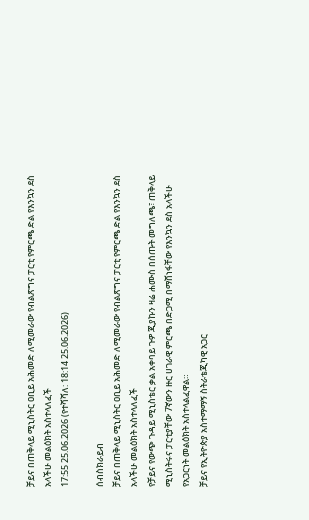ቻይና በጠቅላይ ሚኒስትር ዐቢይ አሕመድ ለሚመራው የብልጽግና ፓርቲ የምርጫ ድል የእንኳን ደስ አላችሁ መልዕክት አስተላለፈች
17:55 25.06.2026 (የተሻሻለ: 18:14 25.06.2026)

ሰብስክራይብ
ቻይና በጠቅላይ ሚኒስትር ዐቢይ አሕመድ ለሚመራው የብልጽግና ፓርቲ የምርጫ ድል የእንኳን ደስ አላችሁ መልዕክት አስተላለፈች
የቻይና የውጭ ጉዳይ ሚኒስቴር ቃል አቀባይ ጉዎ ጂያኩን ዛሬ ሐሙስ በሰጡት መግለጫ፣ ጠቅላይ ሚኒስትሩና ፓርቲያቸው 7ኛውን ዙር ሀገራዊ ምርጫ በድጋሚ በማሸነፋቸው የእንኳን ደስ አላችሁ የአጋርነት መልዕክት አስተላልፈዋል።
ቻይና የኢትዮጵያ አስተማማኝ ስትራቴጂካዊ አጋር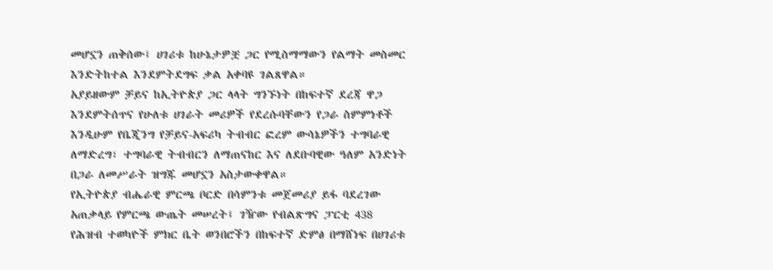መሆኗን ጠቅሰው፤ ሀገሪቱ ከሁኔታዎቿ ጋር የሚስማማውን የልማት መስመር እንድትከተል እንደምትደግፍ ቃል አቀባዩ ገልጸዋል።
አያይዘውም ቻይና ከኢትዮጵያ ጋር ላላት ግንኙነት በከፍተኛ ደረጃ ዋጋ እንደምትሰጥና የሁለቱ ሀገራት መሪዎች የደረሱባቸውን የጋራ ስምምነቶች እንዲሁም የቤጂንግ የቻይና-አፍሪካ ትብብር ፎረም ውሳኔዎችን ተግባራዊ ለማድረግ፣ ተግባራዊ ትብብርን ለማጠናከር እና ለደቡባዊው ዓለም አንድነት በጋራ ለመሥራት ዝግጁ መሆኗን አስታውቀዋል።
የኢትዮጵያ ብሔራዊ ምርጫ ቦርድ በሳምንቱ መጀመሪያ ይፋ ባደረገው አጠቃላይ የምርጫ ውጤት መሠረት፤ ገዥው የብልጽግና ፓርቲ 438 የሕዝብ ተወካዮች ምክር ቤት ወንበሮችን በከፍተኛ ድምፅ በማሸነፍ በሀገሪቱ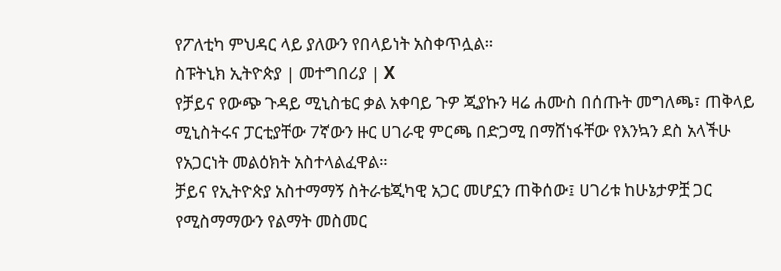የፖለቲካ ምህዳር ላይ ያለውን የበላይነት አስቀጥሏል።
ስፑትኒክ ኢትዮጵያ | መተግበሪያ | X
የቻይና የውጭ ጉዳይ ሚኒስቴር ቃል አቀባይ ጉዎ ጂያኩን ዛሬ ሐሙስ በሰጡት መግለጫ፣ ጠቅላይ ሚኒስትሩና ፓርቲያቸው 7ኛውን ዙር ሀገራዊ ምርጫ በድጋሚ በማሸነፋቸው የእንኳን ደስ አላችሁ የአጋርነት መልዕክት አስተላልፈዋል።
ቻይና የኢትዮጵያ አስተማማኝ ስትራቴጂካዊ አጋር መሆኗን ጠቅሰው፤ ሀገሪቱ ከሁኔታዎቿ ጋር የሚስማማውን የልማት መስመር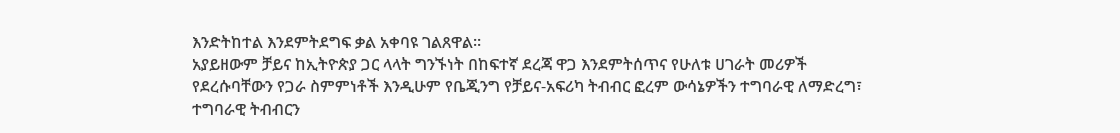እንድትከተል እንደምትደግፍ ቃል አቀባዩ ገልጸዋል።
አያይዘውም ቻይና ከኢትዮጵያ ጋር ላላት ግንኙነት በከፍተኛ ደረጃ ዋጋ እንደምትሰጥና የሁለቱ ሀገራት መሪዎች የደረሱባቸውን የጋራ ስምምነቶች እንዲሁም የቤጂንግ የቻይና-አፍሪካ ትብብር ፎረም ውሳኔዎችን ተግባራዊ ለማድረግ፣ ተግባራዊ ትብብርን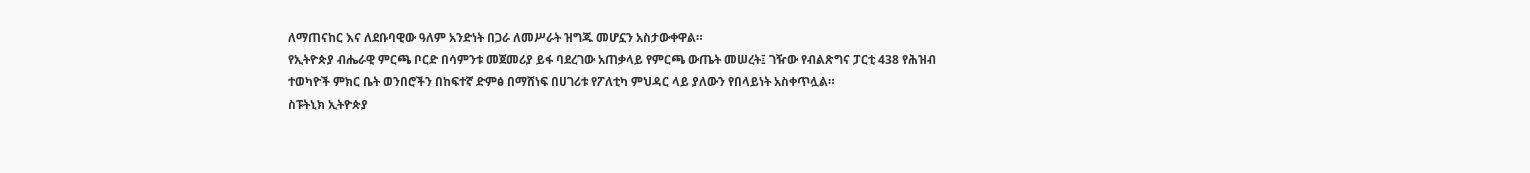ለማጠናከር እና ለደቡባዊው ዓለም አንድነት በጋራ ለመሥራት ዝግጁ መሆኗን አስታውቀዋል።
የኢትዮጵያ ብሔራዊ ምርጫ ቦርድ በሳምንቱ መጀመሪያ ይፋ ባደረገው አጠቃላይ የምርጫ ውጤት መሠረት፤ ገዥው የብልጽግና ፓርቲ 438 የሕዝብ ተወካዮች ምክር ቤት ወንበሮችን በከፍተኛ ድምፅ በማሸነፍ በሀገሪቱ የፖለቲካ ምህዳር ላይ ያለውን የበላይነት አስቀጥሏል።
ስፑትኒክ ኢትዮጵያ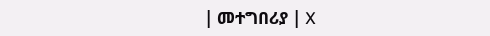| መተግበሪያ | X